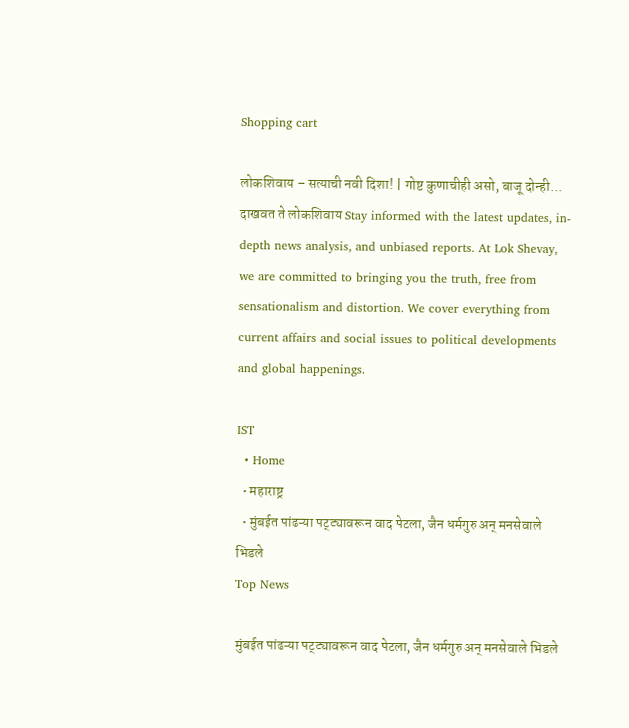Shopping cart

लोकशिवाय – सत्याची नवी दिशा! | गोष्ट कुणाचीही असो, बाजू दोन्ही... दाखवत ते लोकशिवाय Stay informed with the latest updates, in-depth news analysis, and unbiased reports. At Lok Shevay, we are committed to bringing you the truth, free from sensationalism and distortion. We cover everything from current affairs and social issues to political developments and global happenings.

IST
  • Home
  • महाराष्ट्र
  • मुंबईत पांढऱ्या पट्ट्यावरून वाद पेटला, जैन धर्मगुरु अन् मनसेवाले भिडले
Top News

मुंबईत पांढऱ्या पट्ट्यावरून वाद पेटला, जैन धर्मगुरु अन् मनसेवाले भिडले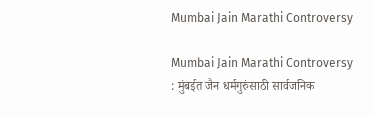Mumbai Jain Marathi Controversy

Mumbai Jain Marathi Controversy : मुंबईत जैन धर्मगुरुंसाठी सार्वजनिक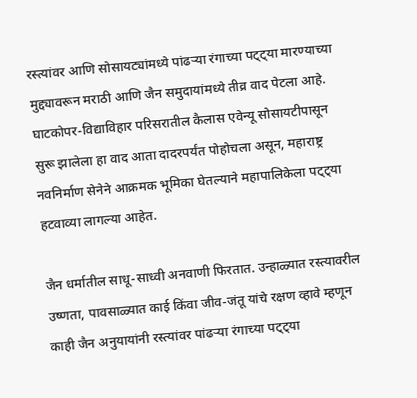रस्त्यांवर आणि सोसायट्यांमध्ये पांढऱ्या रंगाच्या पट्ट्या मारण्याच्या मुद्द्यावरून मराठी आणि जैन समुदायांमध्ये तीव्र वाद पेटला आहे. घाटकोपर-विद्याविहार परिसरातील कैलास एवेन्यू सोसायटीपासून सुरू झालेला हा वाद आता दादरपर्यंत पोहोचला असून, महाराष्ट्र नवनिर्माण सेनेने आक्रमक भूमिका घेतल्याने महापालिकेला पट्ट्या हटवाव्या लागल्या आहेत.

जैन धर्मातील साधू-साध्वी अनवाणी फिरतात. उन्हाळ्यात रस्त्यावरील उष्णता, पावसाळ्यात काई किंवा जीव-जंतू यांचे रक्षण व्हावे म्हणून काही जैन अनुयायांनी रस्त्यांवर पांढऱ्या रंगाच्या पट्ट्या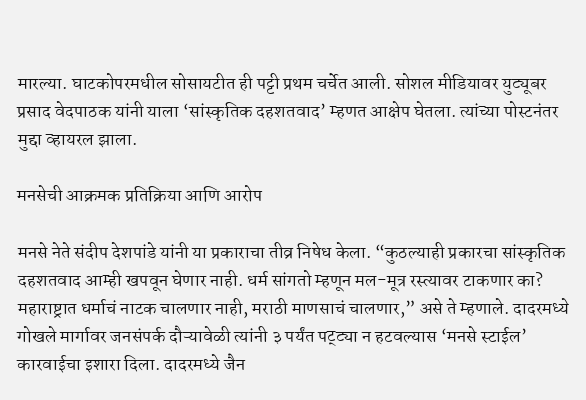मारल्या. घाटकोपरमधील सोसायटीत ही पट्टी प्रथम चर्चेत आली. सोशल मीडियावर युट्यूबर प्रसाद वेदपाठक यांनी याला ‘सांस्कृतिक दहशतवाद’ म्हणत आक्षेप घेतला. त्यांच्या पोस्टनंतर मुद्दा व्हायरल झाला.

मनसेची आक्रमक प्रतिक्रिया आणि आरोप

मनसे नेते संदीप देशपांडे यांनी या प्रकाराचा तीव्र निषेध केला. “कुठल्याही प्रकारचा सांस्कृतिक दहशतवाद आम्ही खपवून घेणार नाही. धर्म सांगतो म्हणून मल-मूत्र रस्त्यावर टाकणार का? महाराष्ट्रात धर्माचं नाटक चालणार नाही, मराठी माणसाचं चालणार,” असे ते म्हणाले. दादरमध्ये गोखले मार्गावर जनसंपर्क दौऱ्यावेळी त्यांनी ३ पर्यंत पट्ट्या न हटवल्यास ‘मनसे स्टाईल’ कारवाईचा इशारा दिला. दादरमध्ये जैन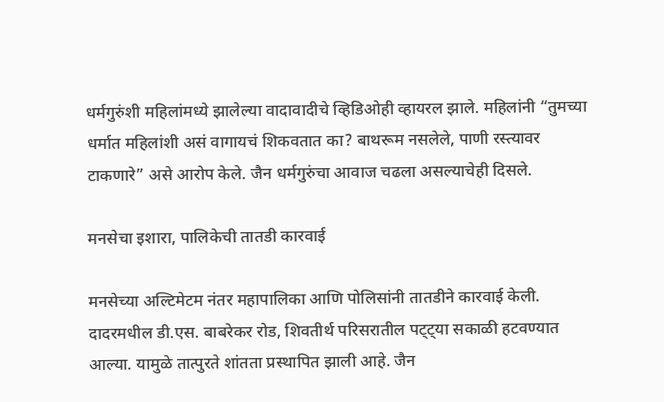धर्मगुरुंशी महिलांमध्ये झालेल्या वादावादीचे व्हिडिओही व्हायरल झाले. महिलांनी “तुमच्या धर्मात महिलांशी असं वागायचं शिकवतात का? बाथरूम नसलेले, पाणी रस्त्यावर टाकणारे” असे आरोप केले. जैन धर्मगुरुंचा आवाज चढला असल्याचेही दिसले.

मनसेचा इशारा, पालिकेची तातडी कारवाई

मनसेच्या अल्टिमेटम नंतर महापालिका आणि पोलिसांनी तातडीने कारवाई केली. दादरमधील डी.एस. बाबरेकर रोड, शिवतीर्थ परिसरातील पट्ट्या सकाळी हटवण्यात आल्या. यामुळे तात्पुरते शांतता प्रस्थापित झाली आहे. जैन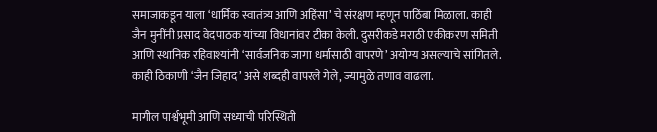समाजाकडून याला ‘धार्मिक स्वातंत्र्य आणि अहिंसा’ चे संरक्षण म्हणून पाठिंबा मिळाला. काही जैन मुनींनी प्रसाद वेदपाठक यांच्या विधानांवर टीका केली. दुसरीकडे मराठी एकीकरण समिती आणि स्थानिक रहिवाश्यांनी ‘सार्वजनिक जागा धर्मासाठी वापरणे’ अयोग्य असल्याचे सांगितले. काही ठिकाणी ‘जैन जिहाद’ असे शब्दही वापरले गेले, ज्यामुळे तणाव वाढला.

मागील पार्श्वभूमी आणि सध्याची परिस्थिती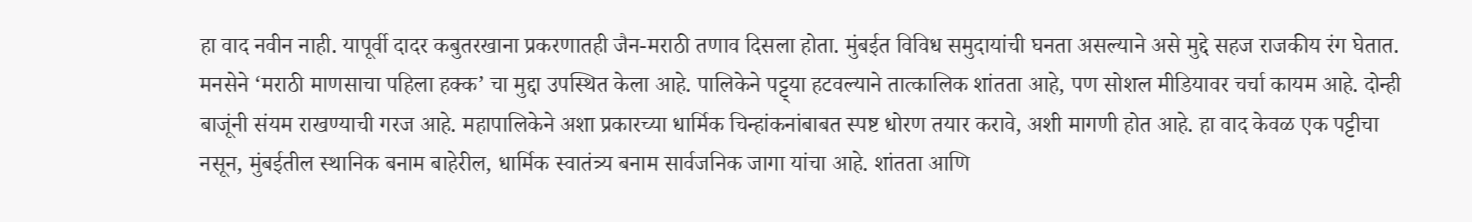हा वाद नवीन नाही. यापूर्वी दादर कबुतरखाना प्रकरणातही जैन-मराठी तणाव दिसला होता. मुंबईत विविध समुदायांची घनता असल्याने असे मुद्दे सहज राजकीय रंग घेतात. मनसेने ‘मराठी माणसाचा पहिला हक्क’ चा मुद्दा उपस्थित केला आहे. पालिकेने पट्ट्या हटवल्याने तात्कालिक शांतता आहे, पण सोशल मीडियावर चर्चा कायम आहे. दोन्ही बाजूंनी संयम राखण्याची गरज आहे. महापालिकेने अशा प्रकारच्या धार्मिक चिन्हांकनांबाबत स्पष्ट धोरण तयार करावे, अशी मागणी होत आहे. हा वाद केवळ एक पट्टीचा नसून, मुंबईतील स्थानिक बनाम बाहेरील, धार्मिक स्वातंत्र्य बनाम सार्वजनिक जागा यांचा आहे. शांतता आणि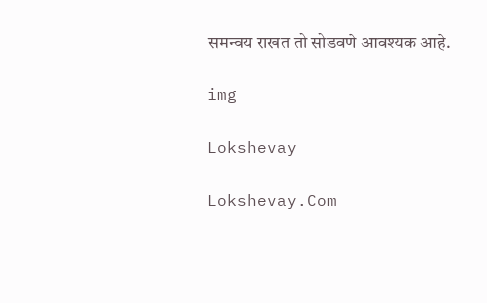समन्वय राखत तो सोडवणे आवश्यक आहे.

img

Lokshevay

Lokshevay.Com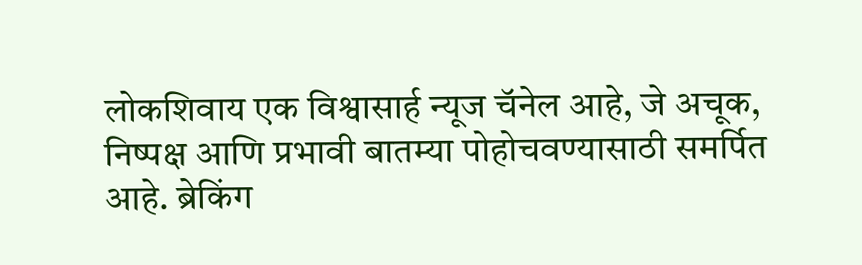लोकशिवाय एक विश्वासार्ह न्यूज चॅनेल आहे, जे अचूक, निष्पक्ष आणि प्रभावी बातम्या पोहोचवण्यासाठी समर्पित आहे. ब्रेकिंग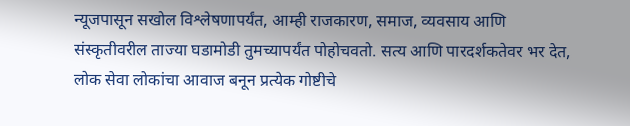न्यूजपासून सखोल विश्लेषणापर्यंत, आम्ही राजकारण, समाज, व्यवसाय आणि संस्कृतीवरील ताज्या घडामोडी तुमच्यापर्यंत पोहोचवतो. सत्य आणि पारदर्शकतेवर भर देत, लोक सेवा लोकांचा आवाज बनून प्रत्येक गोष्टीचे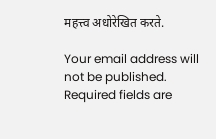महत्त्व अधोरेखित करते.

Your email address will not be published. Required fields are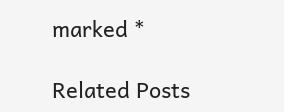marked *

Related Posts